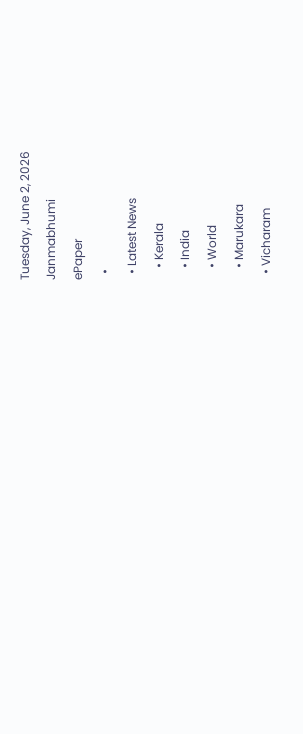Tuesday, June 2, 2026
Janmabhumi
ePaper
  •
  • Latest News
    • Kerala
    • India
    • World
    • Marukara
  • Vicharam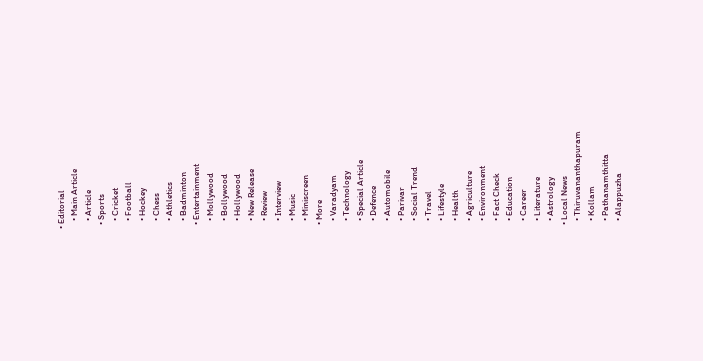• Editorial
    • Main Article
    • Article
  • Sports
    • Cricket
    • Football
    • Hockey
    • Chess
    • Athletics
    • Badminton
  • Entertainment
    • Mollywood
    • Bollywood
    • Hollywood
    • New Release
    • Review
    • Interview
    • Music
    • Miniscreen
  • More
    • Varadyam
    • Technology
    • Special Article
    • Defence
    • Automobile
    • Parivar
    • Social Trend
    • Travel
    • Lifestyle
    • Health
    • Agriculture
    • Environment
    • Fact Check
    • Education
    • Career
    • Literature
    • Astrology
  • Local News
    • Thiruvananthapuram
    • Kollam
    • Pathanamthitta
    • Alappuzha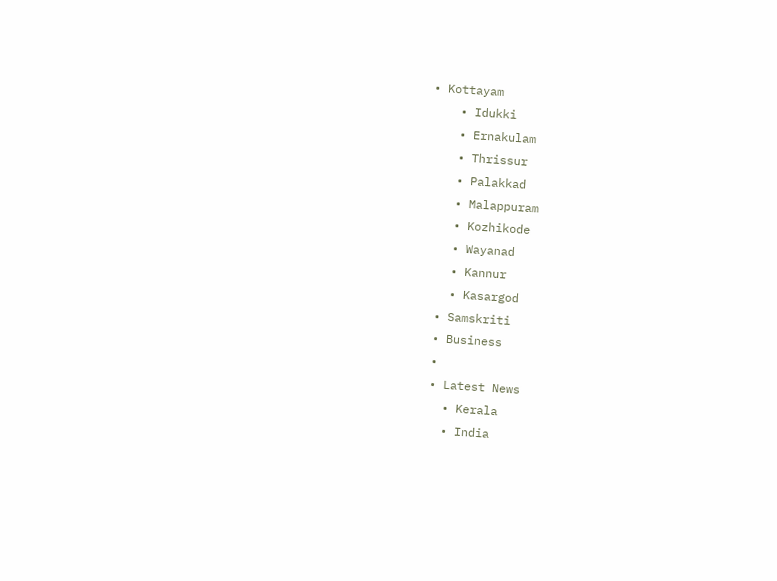• Kottayam
    • Idukki
    • Ernakulam
    • Thrissur
    • Palakkad
    • Malappuram
    • Kozhikode
    • Wayanad
    • Kannur
    • Kasargod
  • Samskriti
  • Business
  •
  • Latest News
    • Kerala
    • India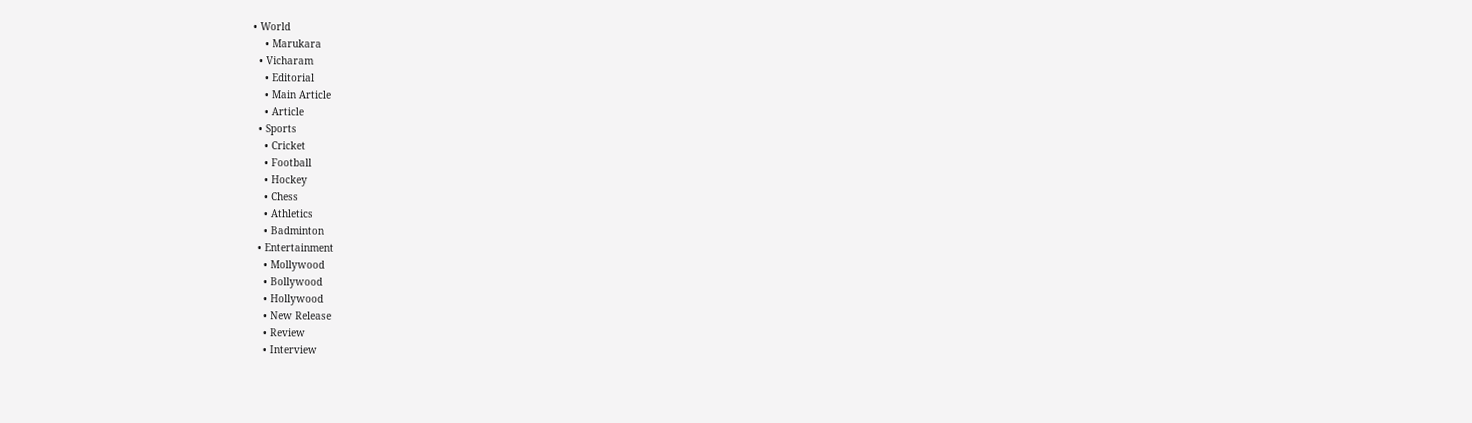• World
    • Marukara
  • Vicharam
    • Editorial
    • Main Article
    • Article
  • Sports
    • Cricket
    • Football
    • Hockey
    • Chess
    • Athletics
    • Badminton
  • Entertainment
    • Mollywood
    • Bollywood
    • Hollywood
    • New Release
    • Review
    • Interview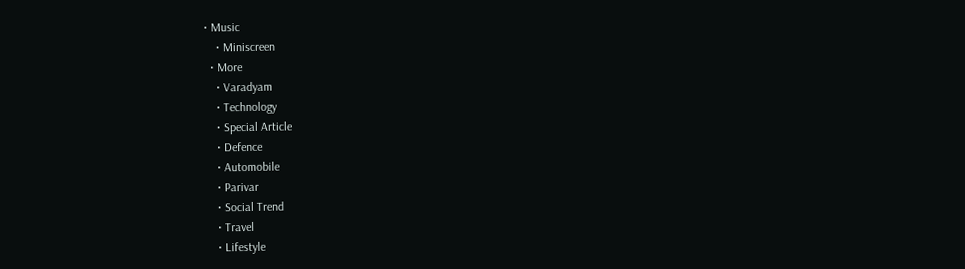• Music
    • Miniscreen
  • More
    • Varadyam
    • Technology
    • Special Article
    • Defence
    • Automobile
    • Parivar
    • Social Trend
    • Travel
    • Lifestyle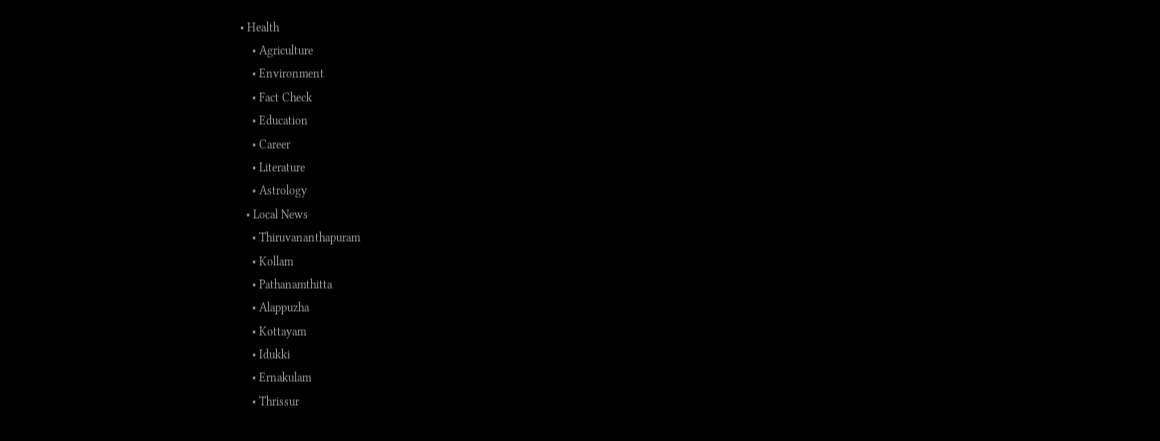• Health
    • Agriculture
    • Environment
    • Fact Check
    • Education
    • Career
    • Literature
    • Astrology
  • Local News
    • Thiruvananthapuram
    • Kollam
    • Pathanamthitta
    • Alappuzha
    • Kottayam
    • Idukki
    • Ernakulam
    • Thrissur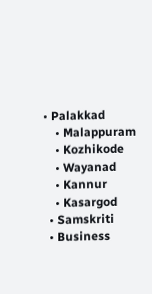• Palakkad
    • Malappuram
    • Kozhikode
    • Wayanad
    • Kannur
    • Kasargod
  • Samskriti
  • Business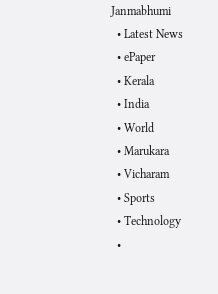Janmabhumi
  • Latest News
  • ePaper
  • Kerala
  • India
  • World
  • Marukara
  • Vicharam
  • Sports
  • Technology
  •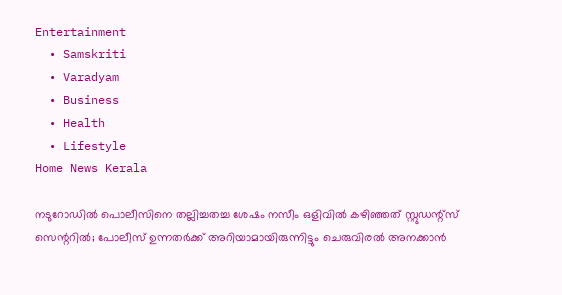Entertainment
  • Samskriti
  • Varadyam
  • Business
  • Health
  • Lifestyle
Home News Kerala

നടുറോഡില്‍ പൊലീസിനെ തല്ലിച്ചതച്ച ശേഷം നസീം ഒളിവില്‍ കഴിഞ്ഞത് സ്റ്റുഡന്റ്‌സ് സെന്ററില്‍; പോലീസ് ഉന്നതര്‍ക്ക് അറിയാമായിരുന്നിട്ടും ചെരുവിരല്‍ അനക്കാന്‍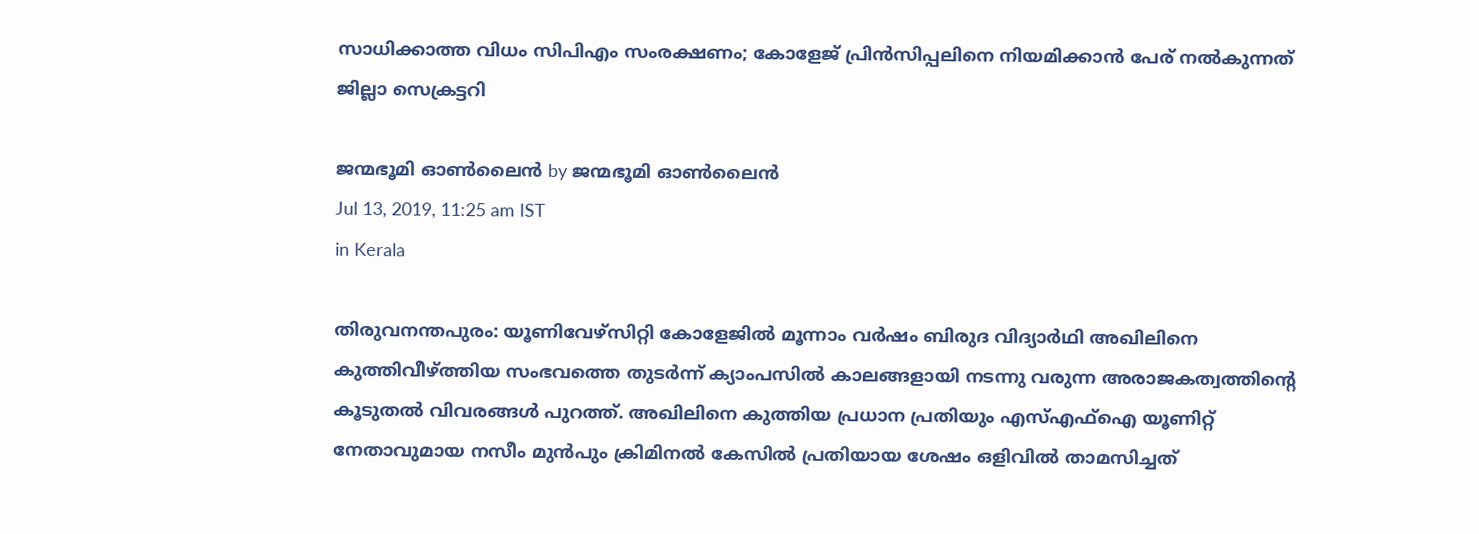സാധിക്കാത്ത വിധം സിപിഎം സംരക്ഷണം; കോളേജ് പ്രിന്‍സിപ്പലിനെ നിയമിക്കാന്‍ പേര് നല്‍കുന്നത് ജില്ലാ സെക്രട്ടറി

ജന്മഭൂമി ഓണ്‍ലൈന്‍ by ജന്മഭൂമി ഓണ്‍ലൈന്‍
Jul 13, 2019, 11:25 am IST
in Kerala

തിരുവനന്തപുരം: യൂണിവേഴ്‌സിറ്റി കോളേജില്‍ മൂന്നാം വര്‍ഷം ബിരുദ വിദ്യാര്‍ഥി അഖിലിനെ കുത്തിവീഴ്‌ത്തിയ സംഭവത്തെ തുടര്‍ന്ന് ക്യാംപസില്‍ കാലങ്ങളായി നടന്നു വരുന്ന അരാജകത്വത്തിന്റെ കൂടുതല്‍ വിവരങ്ങള്‍ പുറത്ത്. അഖിലിനെ കുത്തിയ പ്രധാന പ്രതിയും എസ്എഫ്‌ഐ യൂണിറ്റ് നേതാവുമായ നസീം മുന്‍പും ക്രിമിനല്‍ കേസില്‍ പ്രതിയായ ശേഷം ഒളിവില്‍ താമസിച്ചത്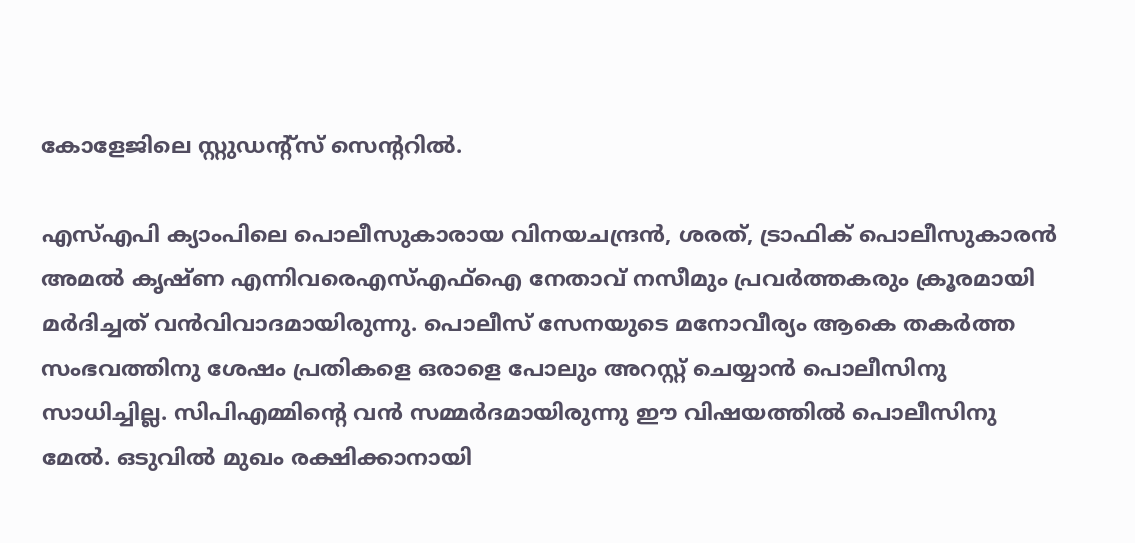കോളേജിലെ സ്റ്റുഡന്റ്‌സ് സെന്ററില്‍.

എസ്എപി ക്യാംപിലെ പൊലീസുകാരായ വിനയചന്ദ്രന്‍, ശരത്, ട്രാഫിക് പൊലീസുകാരന്‍ അമല്‍ കൃഷ്ണ എന്നിവരെഎസ്എഫ്ഐ നേതാവ് നസീമും പ്രവര്‍ത്തകരും ക്രൂരമായി മര്‍ദിച്ചത് വന്‍വിവാദമായിരുന്നു. പൊലീസ് സേനയുടെ മനോവീര്യം ആകെ തകര്‍ത്ത സംഭവത്തിനു ശേഷം പ്രതികളെ ഒരാളെ പോലും അറസ്റ്റ് ചെയ്യാന്‍ പൊലീസിനു സാധിച്ചില്ല. സിപിഎമ്മിന്റെ വന്‍ സമ്മര്‍ദമായിരുന്നു ഈ വിഷയത്തില്‍ പൊലീസിനു മേല്‍. ഒടുവില്‍ മുഖം രക്ഷിക്കാനായി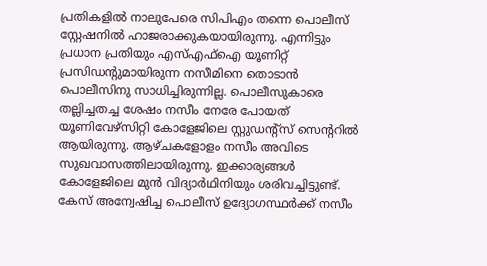പ്രതികളില്‍ നാലുപേരെ സിപിഎം തന്നെ പൊലീസ് സ്റ്റേഷനില്‍ ഹാജരാക്കുകയായിരുന്നു. എന്നിട്ടും പ്രധാന പ്രതിയും എസ്എഫ്‌ഐ യൂണിറ്റ് പ്രസിഡന്റുമായിരുന്ന നസീമിനെ തൊടാന്‍ പൊലീസിനു സാധിച്ചിരുന്നില്ല. പൊലീസുകാരെ തല്ലിച്ചതച്ച ശേഷം നസീം നേരേ പോയത് യൂണിവേഴ്‌സിറ്റി കോളേജിലെ സ്റ്റുഡന്റ്‌സ് സെന്ററില്‍ ആയിരുന്നു. ആഴ്ചകളോളം നസീം അവിടെ സുഖവാസത്തിലായിരുന്നു. ഇക്കാര്യങ്ങള്‍ കോളേജിലെ മുന്‍ വിദ്യാര്‍ഥിനിയും ശരിവച്ചിട്ടുണ്ട്. കേസ് അന്വേഷിച്ച പൊലീസ് ഉദ്യോഗസ്ഥര്‍ക്ക് നസീം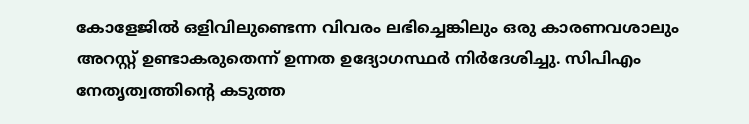കോളേജില്‍ ഒളിവിലുണ്ടെന്ന വിവരം ലഭിച്ചെങ്കിലും ഒരു കാരണവശാലും അറസ്റ്റ് ഉണ്ടാകരുതെന്ന് ഉന്നത ഉദ്യോഗസ്ഥര്‍ നിര്‍ദേശിച്ചു. സിപിഎം നേതൃത്വത്തിന്റെ കടുത്ത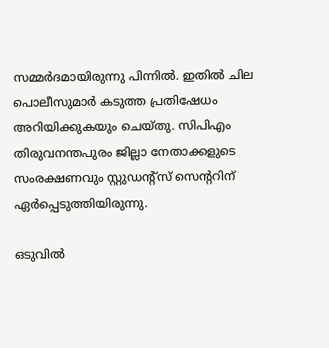സമ്മര്‍ദമായിരുന്നു പിന്നില്‍. ഇതില്‍ ചില പൊലീസുമാര്‍ കടുത്ത പ്രതിഷേധം അറിയിക്കുകയും ചെയ്തു. സിപിഎം തിരുവനന്തപുരം ജില്ലാ നേതാക്കളുടെ സംരക്ഷണവും സ്റ്റുഡന്റ്‌സ് സെന്ററിന് ഏര്‍പ്പെടുത്തിയിരുന്നു.

ഒടുവില്‍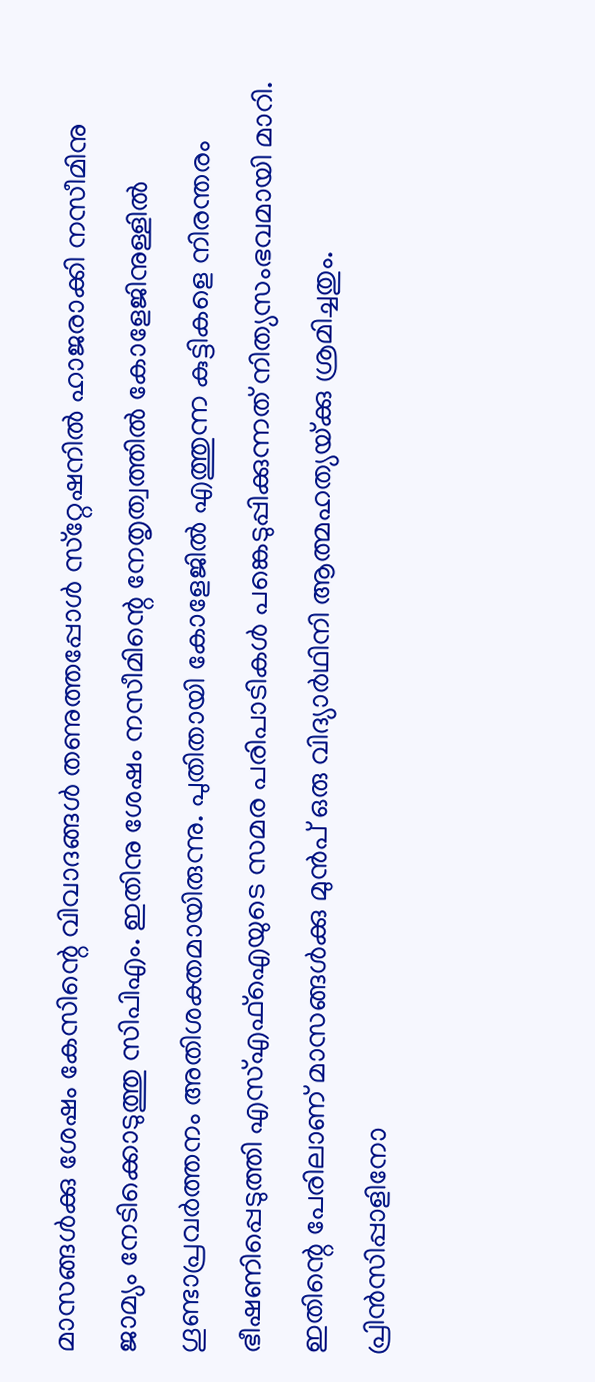മാസങ്ങള്‍ക്കു ശേഷം കേസിന്റെ വിവാദങ്ങള്‍ തണുത്തപ്പോള്‍ സ്‌റ്റേഷനില്‍ ഹാജരാക്കി നസീമിനു ജാമ്യം നേടിക്കൊടുത്തു സിപിഎം. ഇതിനു ശേഷം നസീമിന്റെ നേതൃത്വത്തില്‍ കോളേജിനുള്ളില്‍ ഗൂണ്ടാപ്രവര്‍ത്തനം അതിശക്തമായിരുന്നു. പുതിതായി കോളേജില്‍ എത്തുന്ന കുട്ടികളെ നിരന്തരം ഭീഷണിപ്പെടുത്തി എസ്എഫ്‌ഐയുടെ സമര പരിപാടികള്‍ പങ്കെടുപ്പിക്കുന്നത് നിത്യസംഭവമായി മാറി. ഇതിന്റെ പേരിലാണ് മാസങ്ങള്‍ക്കു മുന്‍പ് ഒരു വിദ്യാര്‍ഥിനി ആത്മഹത്യയ്‌ക്കു ശ്രമിച്ചതും. പ്രിന്‍സിപ്പാളിനോ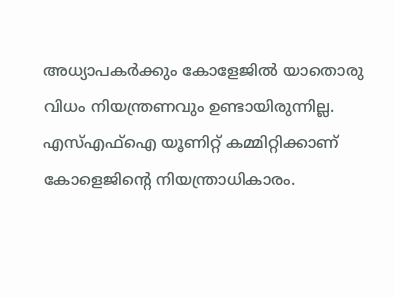അധ്യാപകര്‍ക്കും കോളേജില്‍ യാതൊരു വിധം നിയന്ത്രണവും ഉണ്ടായിരുന്നില്ല. എസ്എഫ്‌ഐ യൂണിറ്റ് കമ്മിറ്റിക്കാണ് കോളെജിന്റെ നിയന്ത്രാധികാരം.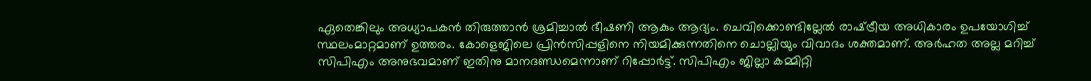ഏതെങ്കിലും അധ്യാപകന്‍ തിരുത്താന്‍ ശ്രമിച്ചാല്‍ ഭീഷണി ആകും ആദ്യം. ചെവിക്കൊണ്ടില്ലേല്‍ രാഷ്‌ട്രീയ അധികാരം ഉപയോഗിച്ച് സ്ഥലംമാറ്റമാണ് ഉത്തരം. കോളെജിലെ പ്രിന്‍സിപ്പളിനെ നിയമിക്കുന്നതിനെ ചൊല്ലിയും വിവാദം ശക്തമാണ്. അര്‍ഹത അല്ല മറിച്ച് സിപിഎം അനുഭവമാണ് ഇതിനു മാനദണ്ഡമെന്നാണ് റിപ്പോര്‍ട്ട്. സിപിഎം ജില്ലാ കമ്മിറ്റി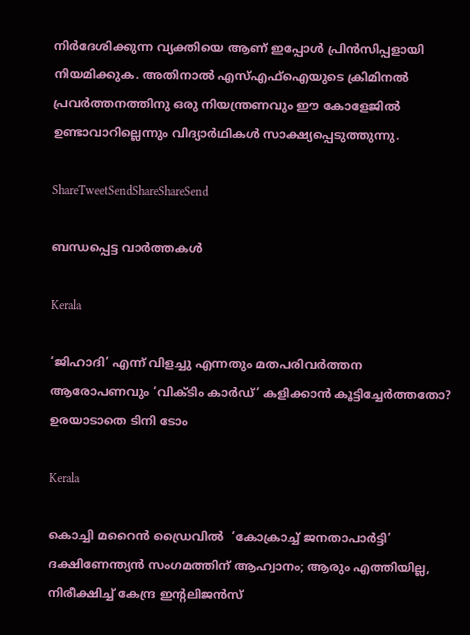നിര്‍ദേശിക്കുന്ന വ്യക്തിയെ ആണ് ഇപ്പോള്‍ പ്രിന്‍സിപ്പളായി നിയമിക്കുക. അതിനാല്‍ എസ്എഫ്‌ഐയുടെ ക്രിമിനല്‍ പ്രവര്‍ത്തനത്തിനു ഒരു നിയന്ത്രണവും ഈ കോളേജില്‍ ഉണ്ടാവാറില്ലെന്നും വിദ്യാര്‍ഥികള്‍ സാക്ഷ്യപ്പെടുത്തുന്നു.

ShareTweetSendShareShareSend

ബന്ധപ്പെട്ട വാര്‍ത്തകള്‍

Kerala

‘ജിഹാദി’ എന്ന് വിളച്ചു എന്നതും മതപരിവര്‍ത്തന ആരോപണവും ‘വിക്ടിം കാര്‍ഡ്’ കളിക്കാന്‍ കൂട്ടിച്ചേര്‍ത്തതോ? ഉരയാടാതെ ടിനി ടോം

Kerala

കൊച്ചി മറൈന്‍ ഡ്രൈവില്‍  ‘കോക്രാച്ച് ജനതാപാർട്ടി’ ദക്ഷിണേന്ത്യന്‍ സംഗമത്തിന് ആഹ്വാനം; ആരും എത്തിയില്ല, നിരീക്ഷിച്ച് കേന്ദ്ര ഇന്‍റലിജന്‍സ്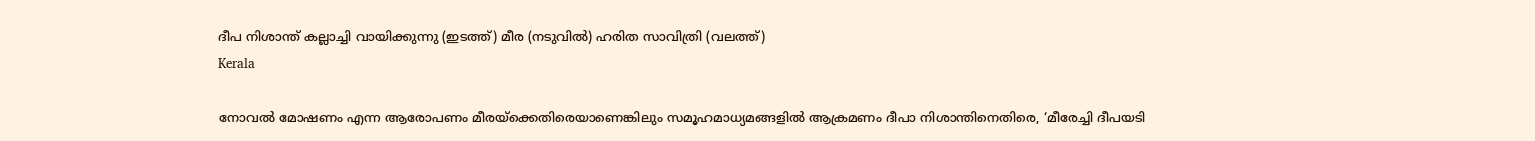ദീപ നിശാന്ത് കല്ലാച്ചി വായിക്കുന്നു (ഇടത്ത്) മീര (നടുവില്‍) ഹരിത സാവിത്രി (വലത്ത്)
Kerala

നോവല്‍ മോഷണം എന്ന ആരോപണം മീരയ്‌ക്കെതിരെയാണെങ്കിലും സമൂഹമാധ്യമങ്ങളില്‍ ആക്രമണം ദീപാ നിശാന്തിനെതിരെ, ‘മീരേച്ചി ദീപയടി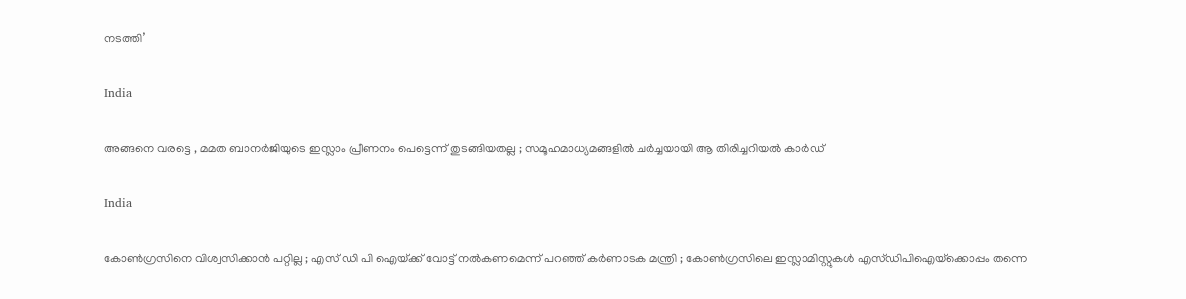നടത്തി’

India

അങ്ങനെ വരട്ടെ , മമത ബാനർജിയുടെ ഇസ്ലാം പ്രീണനം പെട്ടെന്ന് തുടങ്ങിയതല്ല ; സമൂഹമാധ്യമങ്ങളിൽ ചർച്ചയായി ആ തിരിച്ചറിയൽ കാർഡ്

India

കോൺഗ്രസിനെ വിശ്വസിക്കാൻ പറ്റില്ല ; എസ് ഡി പി ഐയ്‌ക്ക് വോട്ട് നൽകണമെന്ന് പറഞ്ഞ് കർണാടക മന്ത്രി ; കോൺഗ്രസിലെ ഇസ്ലാമിസ്റ്റുകൾ എസ്ഡിപിഐയ്‌ക്കൊപ്പം തന്നെ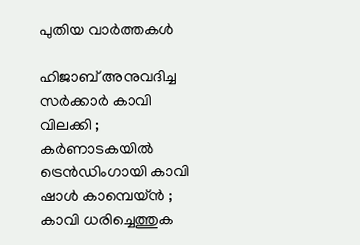പുതിയ വാര്‍ത്തകള്‍

ഹിജാബ് അനുവദിച്ച സർക്കാർ കാവി വിലക്കി ; കർണാടകയിൽ ട്രെൻഡിംഗായി കാവി ഷാൾ കാമ്പെയ്ൻ ; കാവി ധരിച്ചെത്തുക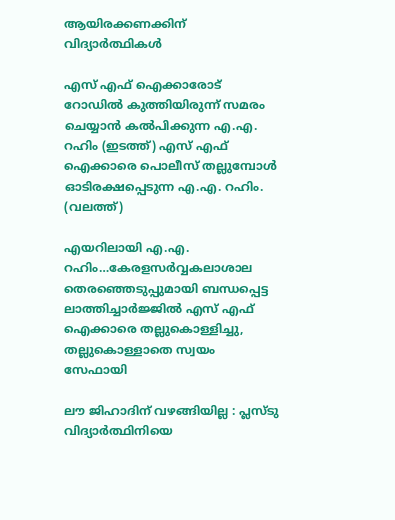ആയിരക്കണക്കിന് വിദ്യാർത്ഥികൾ

എസ് എഫ് ഐക്കാരോട് റോഡില്‍ കുത്തിയിരുന്ന് സമരം ചെയ്യാന്‍ കല്‍പിക്കുന്ന എ.എ. റഹിം (ഇടത്ത്) എസ് എഫ് ഐക്കാരെ പൊലീസ് തല്ലുമ്പോള്‍ ഓടിരക്ഷപ്പെടുന്ന എ.എ. റഹിം. (വലത്ത്)

എയറിലായി എ.എ. റഹിം…കേരളസര്‍വ്വകലാശാല തെരഞ്ഞെടുപ്പുമായി ബന്ധപ്പെട്ട ലാത്തിച്ചാര്‍ജ്ജില്‍ എസ് എഫ് ഐക്കാരെ തല്ലുകൊള്ളിച്ചു, തല്ലുകൊള്ളാതെ സ്വയം സേഫായി

ലൗ ജിഹാദിന് വഴങ്ങിയില്ല : പ്ലസ്ടു വിദ്യാർത്ഥിനിയെ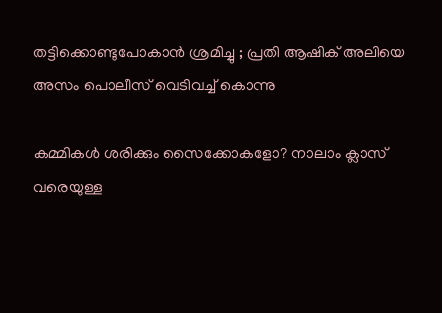തട്ടിക്കൊണ്ടുപോകാൻ ശ്രമിച്ചു ; പ്രതി ആഷിക് അലിയെ അസം പൊലീസ് വെടിവച്ച് കൊന്നു

കമ്മികൾ ശരിക്കും സൈക്കോകളോ? നാലാം ക്ലാസ് വരെയുള്ള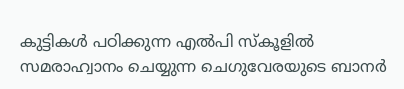കുട്ടികള്‍ പഠിക്കുന്ന എല്‍പി സ്കൂളില്‍ സമരാഹ്വാനം ചെയ്യുന്ന ചെഗുവേരയുടെ ബാനര്‍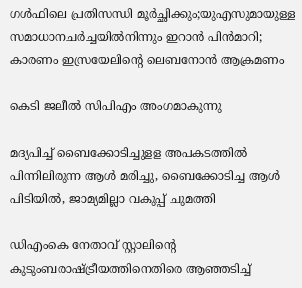ഗള്‍ഫിലെ പ്രതിസന്ധി മൂര്‍ച്ഛിക്കും;യുഎസുമായുള്ള സമാധാനചര്‍ച്ചയില്‍നിന്നും ഇറാന്‍ പിന്‍മാറി; കാരണം ഇസ്രയേലിന്റെ ലെബനോന്‍ ആക്രമണം

കെടി ജലീല്‍ സിപിഎം അംഗമാകുന്നു

മദ്യപിച്ച് ബൈക്കോടിച്ചുളള അപകടത്തില്‍ പിന്നിലിരുന്ന ആള്‍ മരിച്ചു, ബൈക്കോടിച്ച ആള്‍ പിടിയില്‍, ജാമ്യമില്ലാ വകുപ്പ് ചുമത്തി

ഡിഎംകെ നേതാവ് സ്റ്റാലിന്റെ കുടുംബരാഷ്‌ട്രീയത്തിനെതിരെ ആഞ്ഞടിച്ച്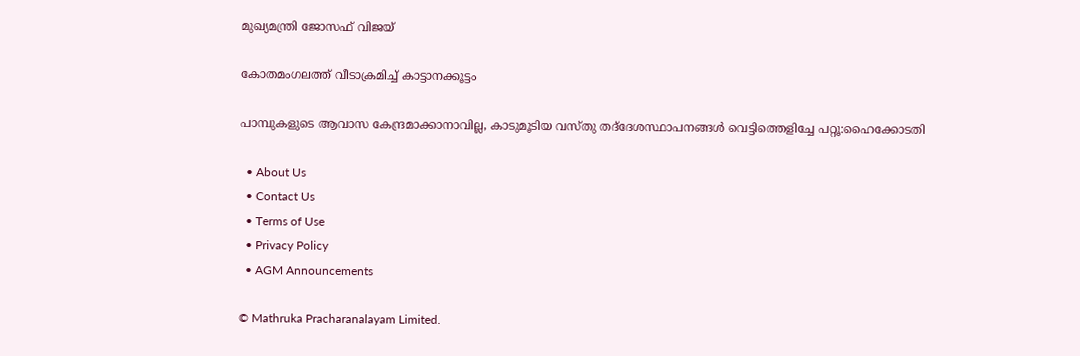മുഖ്യമന്ത്രി ജോസഫ് വിജയ്

കോതമംഗലത്ത് വീടാക്രമിച്ച് കാട്ടാനക്കൂട്ടം

പാമ്പുകളുടെ ആവാസ കേന്ദ്രമാക്കാനാവില്ല, കാടുമൂടിയ വസ്തു തദ്‌ദേശസ്ഥാപനങ്ങള്‍ വെട്ടിത്തെളിച്ചേ പറ്റൂ:ഹൈക്കോടതി

  • About Us
  • Contact Us
  • Terms of Use
  • Privacy Policy
  • AGM Announcements

© Mathruka Pracharanalayam Limited.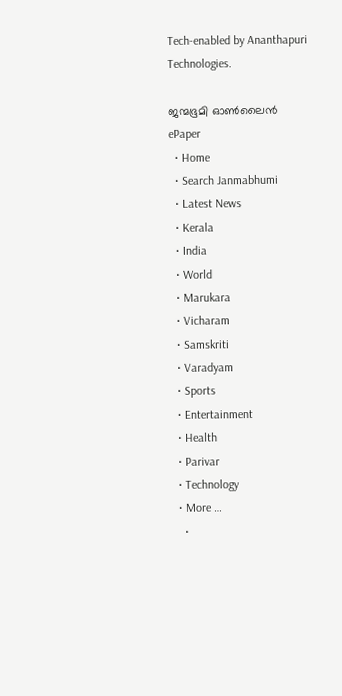Tech-enabled by Ananthapuri Technologies.

ജന്മഭൂമി ഓണ്‍ലൈന്‍
ePaper
  • Home
  • Search Janmabhumi
  • Latest News
  • Kerala
  • India
  • World
  • Marukara
  • Vicharam
  • Samskriti
  • Varadyam
  • Sports
  • Entertainment
  • Health
  • Parivar
  • Technology
  • More …
    •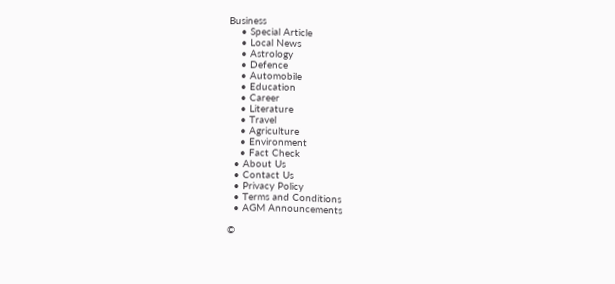Business
    • Special Article
    • Local News
    • Astrology
    • Defence
    • Automobile
    • Education
    • Career
    • Literature
    • Travel
    • Agriculture
    • Environment
    • Fact Check
  • About Us
  • Contact Us
  • Privacy Policy
  • Terms and Conditions
  • AGM Announcements

©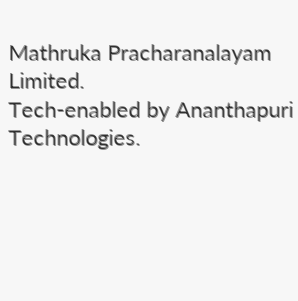Mathruka Pracharanalayam Limited.
Tech-enabled by Ananthapuri Technologies.